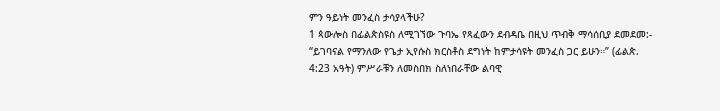ምን ዓይነት መንፈስ ታሳያላችሁ?
1 ጳውሎስ በፊልጵስዩስ ለሚገኘው ጉባኤ የጻፈውን ደብዳቤ በዚህ ጥብቅ ማሳሰቢያ ደመደመ:- “ይገባናል የማንለው የጌታ ኢየሱስ ክርስቶስ ደግነት ከምታሳዩት መንፈስ ጋር ይሁን።” (ፊልጵ. 4:23 አዓት) ምሥራቹን ለመስበክ ስለነበራቸው ልባዊ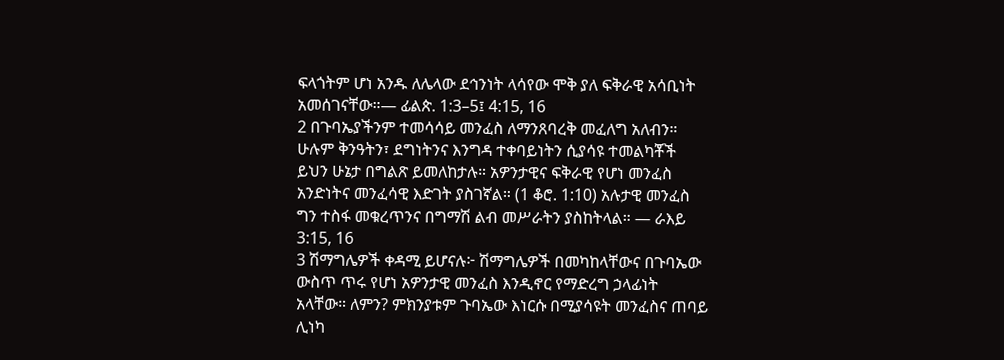ፍላጎትም ሆነ አንዱ ለሌላው ደኅንነት ላሳየው ሞቅ ያለ ፍቅራዊ አሳቢነት አመሰገናቸው።— ፊልጵ. 1:3–5፤ 4:15, 16
2 በጉባኤያችንም ተመሳሳይ መንፈስ ለማንጸባረቅ መፈለግ አለብን። ሁሉም ቅንዓትን፣ ደግነትንና እንግዳ ተቀባይነትን ሲያሳዩ ተመልካቾች ይህን ሁኔታ በግልጽ ይመለከታሉ። አዎንታዊና ፍቅራዊ የሆነ መንፈስ አንድነትና መንፈሳዊ እድገት ያስገኛል። (1 ቆሮ. 1:10) አሉታዊ መንፈስ ግን ተስፋ መቁረጥንና በግማሽ ልብ መሥራትን ያስከትላል። — ራእይ 3:15, 16
3 ሽማግሌዎች ቀዳሚ ይሆናሉ፦ ሽማግሌዎች በመካከላቸውና በጉባኤው ውስጥ ጥሩ የሆነ አዎንታዊ መንፈስ እንዲኖር የማድረግ ኃላፊነት አላቸው። ለምን? ምክንያቱም ጉባኤው እነርሱ በሚያሳዩት መንፈስና ጠባይ ሊነካ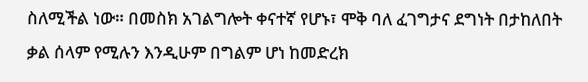ስለሚችል ነው። በመስክ አገልግሎት ቀናተኛ የሆኑ፣ ሞቅ ባለ ፈገግታና ደግነት በታከለበት ቃል ሰላም የሚሉን እንዲሁም በግልም ሆነ ከመድረክ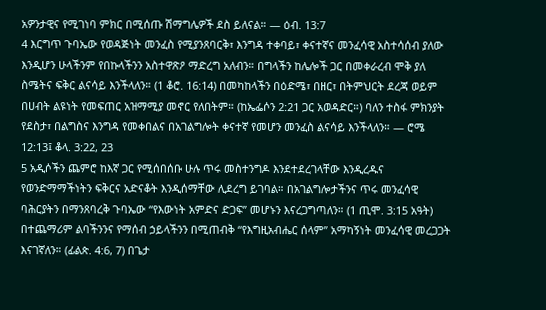አዎንታዊና የሚገነባ ምክር በሚሰጡ ሽማግሌዎች ደስ ይለናል። — ዕብ. 13:7
4 እርግጥ ጉባኤው የወዳጅነት መንፈስ የሚያንጸባርቅ፣ እንግዳ ተቀባይ፣ ቀናተኛና መንፈሳዊ አስተሳሰብ ያለው እንዲሆን ሁላችንም የበኩላችንን አስተዋጽዖ ማድረግ አለብን። በግላችን ከሌሎች ጋር በመቀራረብ ሞቅ ያለ ስሜትና ፍቅር ልናሳይ እንችላለን። (1 ቆሮ. 16:14) በመካከላችን በዕድሜ፣ በዘር፣ በትምህርት ደረጃ ወይም በሀብት ልዩነት የመፍጠር አዝማሚያ መኖር የለበትም። (ከኤፌሶን 2:21 ጋር አወዳድር።) ባለን ተስፋ ምክንያት የደስታ፣ በልግስና እንግዳ የመቀበልና በአገልግሎት ቀናተኛ የመሆን መንፈስ ልናሳይ እንችላለን። — ሮሜ 12:13፤ ቆላ. 3:22, 23
5 አዲሶችን ጨምሮ ከእኛ ጋር የሚሰበሰቡ ሁሉ ጥሩ መስተንግዶ እንደተደረገላቸው እንዲረዱና የወንድማማችነትን ፍቅርና አድናቆት እንዲሰማቸው ሊደረግ ይገባል። በአገልግሎታችንና ጥሩ መንፈሳዊ ባሕርያትን በማንጸባረቅ ጉባኤው “የእውነት አምድና ድጋፍ” መሆኑን እናረጋግጣለን። (1 ጢሞ. 3:15 አዓት) በተጨማሪም ልባችንንና የማሰብ ኃይላችንን በሚጠብቅ “የእግዚአብሔር ሰላም” አማካኝነት መንፈሳዊ መረጋጋት እናገኛለን። (ፊልጵ. 4:6, 7) በጌታ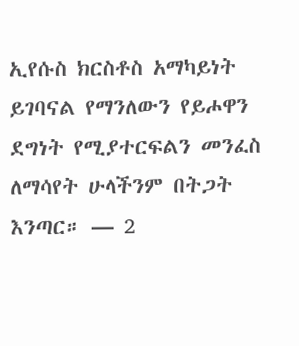ኢየሱስ ክርስቶስ አማካይነት ይገባናል የማንለውን የይሖዋን ደግነት የሚያተርፍልን መንፈስ ለማሳየት ሁላችንም በትጋት እንጣር። — 2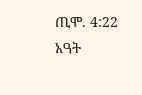ጢሞ. 4:22 አዓት